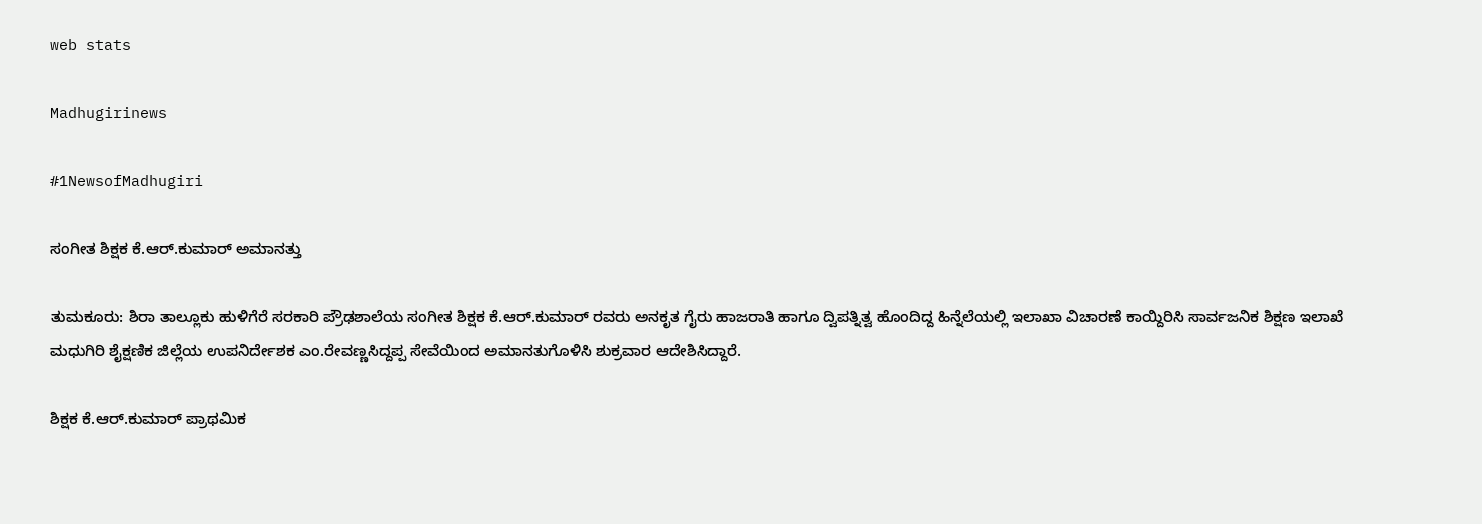web stats

Madhugirinews

#1NewsofMadhugiri

ಸಂಗೀತ ಶಿಕ್ಷಕ ಕೆ.ಆರ್.ಕುಮಾರ್ ಅಮಾನತ್ತು

ತುಮಕೂರು: ಶಿರಾ ತಾಲ್ಲೂಕು ಹುಳಿಗೆರೆ ಸರಕಾರಿ ಪ್ರೌಢಶಾಲೆಯ ಸಂಗೀತ ಶಿಕ್ಷಕ ಕೆ.ಆರ್.ಕುಮಾರ್ ರವರು ಅನಕೃತ ಗೈರು ಹಾಜರಾತಿ ಹಾಗೂ ದ್ವಿಪತ್ನಿತ್ವ ಹೊಂದಿದ್ದ ಹಿನ್ನೆಲೆಯಲ್ಲಿ ಇಲಾಖಾ ವಿಚಾರಣೆ ಕಾಯ್ದಿರಿಸಿ ಸಾರ್ವಜನಿಕ ಶಿಕ್ಷಣ ಇಲಾಖೆ ಮಧುಗಿರಿ ಶೈಕ್ಷಣಿಕ ಜಿಲ್ಲೆಯ ಉಪನಿರ್ದೇಶಕ ಎಂ.ರೇವಣ್ಣಸಿದ್ದಪ್ಪ ಸೇವೆಯಿಂದ ಅಮಾನತುಗೊಳಿಸಿ ಶುಕ್ರವಾರ ಆದೇಶಿಸಿದ್ದಾರೆ.

ಶಿಕ್ಷಕ ಕೆ.ಆರ್.ಕುಮಾರ್ ಪ್ರಾಥಮಿಕ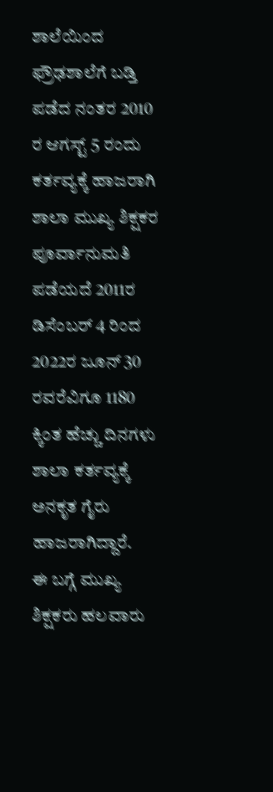ಶಾಲೆಯಿಂದ ಫ್ರೌಢಶಾಲೆಗೆ ಬಡ್ತಿ ಪಡೆದ ನಂತರ 2010 ರ ಆಗಸ್ಟ್ 5 ರಂದು ಕರ್ತವ್ಯಕ್ಕೆ ಹಾಜರಾಗಿ ಶಾಲಾ ಮುಖ್ಯ ಶಿಕ್ಷಕರ ಪೂರ್ವಾನುಮತಿ ಪಡೆಯದೆ 2011ರ ಡಿಸೆಂಬರ್ 4 ರಿಂದ 2022ರ ಜೂನ್ 30 ರವರೆವಿಗೂ 1180 ಕ್ಕಿಂತ ಹೆಚ್ಚು ದಿನಗಳು ಶಾಲಾ ಕರ್ತವ್ಯಕ್ಕೆ ಅನಕೃತ ಗೈರು ಹಾಜರಾಗಿದ್ದಾರೆ.
ಈ ಬಗ್ಗೆ ಮುಖ್ಯ ಶಿಕ್ಷಕರು ಹಲವಾರು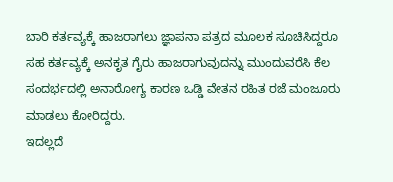ಬಾರಿ ಕರ್ತವ್ಯಕ್ಕೆ ಹಾಜರಾಗಲು ಜ್ಞಾಪನಾ ಪತ್ರದ ಮೂಲಕ ಸೂಚಿಸಿದ್ದರೂ ಸಹ ಕರ್ತವ್ಯಕ್ಕೆ ಅನಕೃತ ಗೈರು ಹಾಜರಾಗುವುದನ್ನು ಮುಂದುವರೆಸಿ ಕೆಲ ಸಂದರ್ಭದಲ್ಲಿ ಅನಾರೋಗ್ಯ ಕಾರಣ ಒಡ್ಡಿ ವೇತನ ರಹಿತ ರಜೆ ಮಂಜೂರು ಮಾಡಲು ಕೋರಿದ್ದರು.
ಇದಲ್ಲದೆ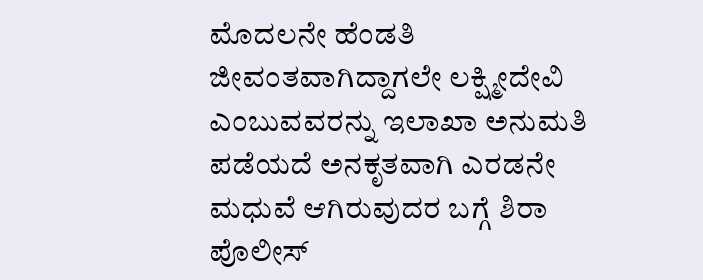ಮೊದಲನೇ ಹೆಂಡತಿ ಜೀವಂತವಾಗಿದ್ದಾಗಲೇ ಲಕ್ಷ್ಮೀದೇವಿ ಎಂಬುವವರನ್ನು ಇಲಾಖಾ ಅನುಮತಿ ಪಡೆಯದೆ ಅನಕೃತವಾಗಿ ಎರಡನೇ ಮಧುವೆ ಆಗಿರುವುದರ ಬಗ್ಗೆ ಶಿರಾ ಪೊಲೀಸ್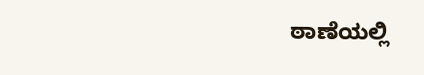ಠಾಣೆಯಲ್ಲಿ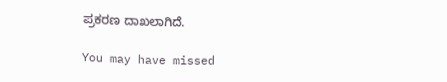ಪ್ರಕರಣ ದಾಖಲಾಗಿದೆ.

You may have missed